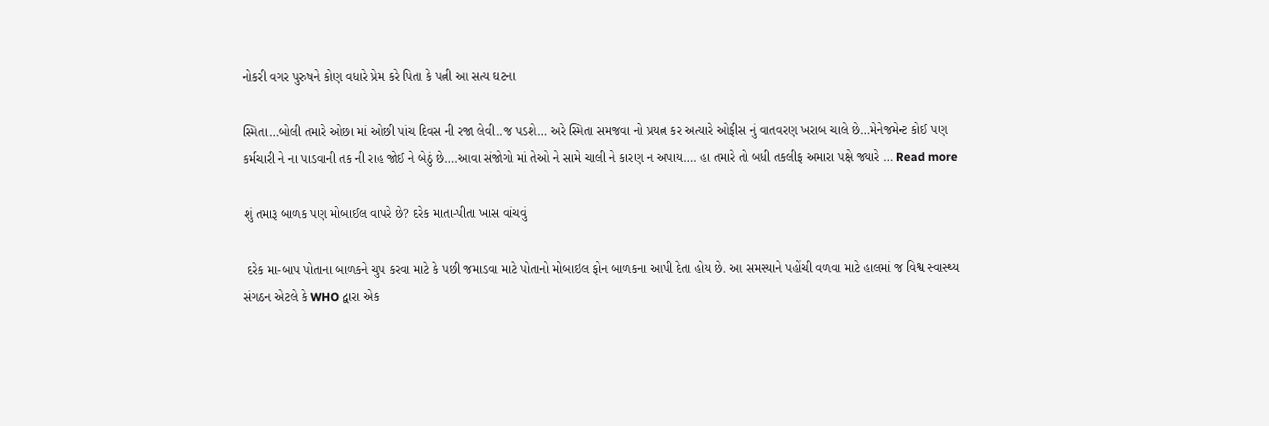નોકરી વગર પુરુષને કોણ વધારે પ્રેમ કરે પિતા કે પત્ની આ સત્ય ઘટના

સ્મિતા…બોલી તમારે ઓછા માં ઓછી પાંચ દિવસ ની રજા લેવી..જ પડશે… અરે સ્મિતા સમજવા નો પ્રયત્ન કર અત્યારે ઓફીસ નું વાતવરણ ખરાબ ચાલે છે…મેનેજમેન્ટ કોઈ પણ કર્મચારી ને ના પાડવાની તક ની રાહ જોઈ ને બેઠું છે….આવા સંજોગો માં તેઓ ને સામે ચાલી ને કારણ ન અપાય…. હા તમારે તો બધી તકલીફ અમારા પક્ષે જ્યારે … Read more

શું તમારૂ બાળક પણ મોબાઈલ વાપરે છે? દરેક માતા-પીતા ખાસ વાંચવું

 દરેક મા-બાપ પોતાના બાળકને ચુપ કરવા માટે કે પછી જમાડવા માટે પોતાનો મોબાઇલ ફોન બાળકના આપી દેતા હોય છે. આ સમસ્યાને પહોંચી વળવા માટે હાલમાં જ વિશ્વ સ્વાસ્થ્ય સંગઠન એટલે કે WHO દ્વારા એક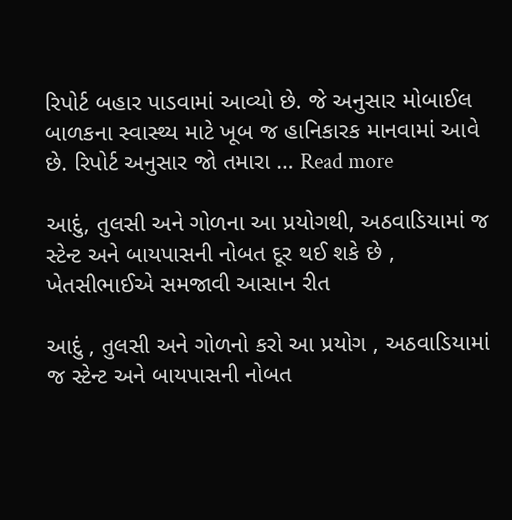રિપોર્ટ બહાર પાડવામાં આવ્યો છે. જે અનુસાર મોબાઈલ બાળકના સ્વાસ્થ્ય માટે ખૂબ જ હાનિકારક માનવામાં આવે છે. રિપોર્ટ અનુસાર જો તમારા … Read more

આદું, તુલસી અને ગોળના આ પ્રયોગથી, અઠવાડિયામાં જ સ્ટેન્ટ અને બાયપાસની નોબત દૂર થઈ શકે છે , ખેતસીભાઈએ સમજાવી આસાન રીત

આદું , તુલસી અને ગોળનો કરો આ પ્રયોગ , અઠવાડિયામાં જ સ્ટેન્ટ અને બાયપાસની નોબત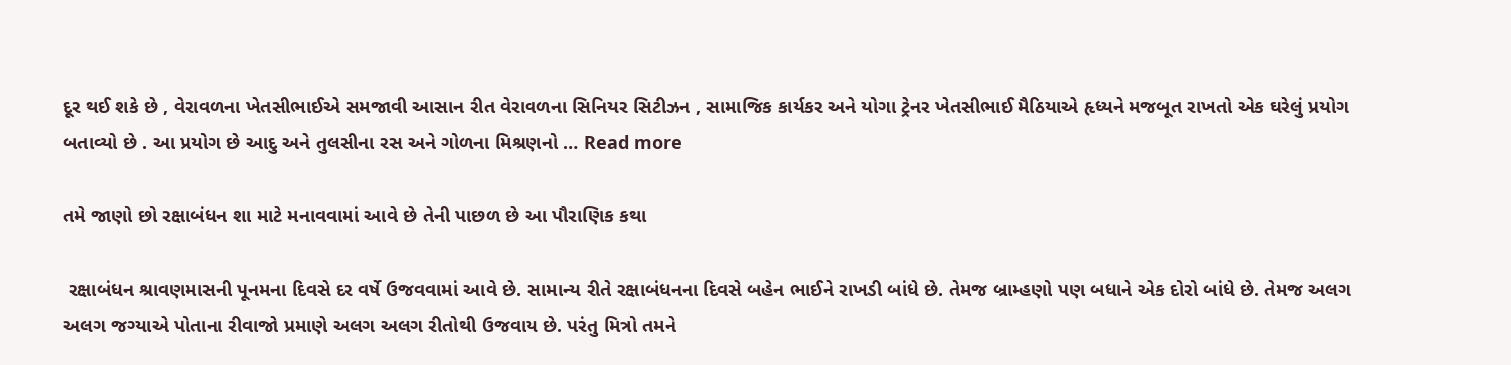દૂર થઈ શકે છે , વેરાવળના ખેતસીભાઈએ સમજાવી આસાન રીત વેરાવળના સિનિયર સિટીઝન , સામાજિક કાર્યકર અને યોગા ટ્રેનર ખેતસીભાઈ મૈઠિયાએ હૃધ્યને મજબૂત રાખતો એક ઘરેલું પ્રયોગ બતાવ્યો છે . આ પ્રયોગ છે આદુ અને તુલસીના રસ અને ગોળના મિશ્રણનો … Read more

તમે જાણો છો રક્ષાબંધન શા માટે મનાવવામાં આવે છે તેની પાછળ છે આ પૌરાણિક કથા

 રક્ષાબંધન શ્રાવણમાસની પૂનમના દિવસે દર વર્ષે ઉજવવામાં આવે છે. સામાન્ય રીતે રક્ષાબંધનના દિવસે બહેન ભાઈને રાખડી બાંધે છે. તેમજ બ્રામ્હણો પણ બધાને એક દોરો બાંધે છે. તેમજ અલગ અલગ જગ્યાએ પોતાના રીવાજો પ્રમાણે અલગ અલગ રીતોથી ઉજવાય છે. પરંતુ મિત્રો તમને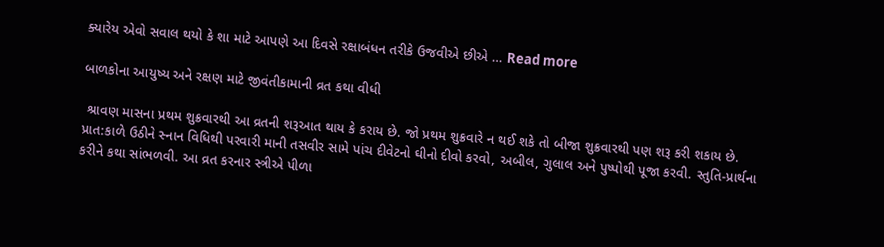ક્યારેય એવો સવાલ થયો કે શા માટે આપણે આ દિવસે રક્ષાબંધન તરીકે ઉજવીએ છીએ … Read more

બાળકોના આયુષ્ય અને રક્ષણ માટે જીવંતીકામાની વ્રત કથા વીધી

 શ્રાવણ માસના પ્રથમ શુક્રવારથી આ વ્રતની શરૂઆત થાય કે કરાય છે. જો પ્રથમ શુક્રવારે ન થઈ શકે તો બીજા શુક્રવારથી પણ શરૂ કરી શકાય છે. પ્રાત:કાળે ઉઠીને સ્નાન વિધિથી પરવારી માની તસવીર સામે પાંચ દીવેટનો ઘીનો દીવો કરવો, અબીલ, ગુલાલ અને પુષ્પોથી પૂજા કરવી. સ્તુતિ-પ્રાર્થના કરીને કથા સાંભળવી. આ વ્રત કરનાર સ્ત્રીએ પીળા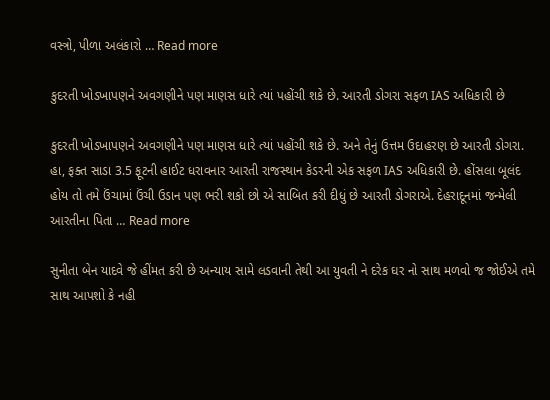વસ્ત્રો, પીળા અલંકારો … Read more

કુદરતી ખોડખાપણને અવગણીને પણ માણસ ધારે ત્યાં પહોંચી શકે છે. આરતી ડોગરા સફળ IAS અધિકારી છે

કુદરતી ખોડખાપણને અવગણીને પણ માણસ ધારે ત્યાં પહોંચી શકે છે. અને તેનું ઉત્તમ ઉદાહરણ છે આરતી ડોગરા. હા, ફક્ત સાડા 3.5 ફૂટની હાઈટ ધરાવનાર આરતી રાજસ્થાન કેડરની એક સફળ IAS અધિકારી છે. હોંસલા બૂલંદ હોય તો તમે ઉંચામાં ઉંચી ઉડાન પણ ભરી શકો છો એ સાબિત કરી દીધું છે આરતી ડોગરાએ. દેહરાદૂનમાં જન્મેલી આરતીના પિતા … Read more

સુનીતા બેન યાદવે જે હીંમત કરી છે અન્યાય સામે લડવાની તેથી આ યુવતી ને દરેક ઘર નો સાથ મળવો જ જોઈએ તમે સાથ આપશો કે નહી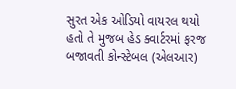સુરત એક ઓડિયો વાયરલ થયો હતો તે મુજબ હેડ ક્વાર્ટરમાં ફરજ બજાવતી કોન્સ્ટેબલ (એલઆર)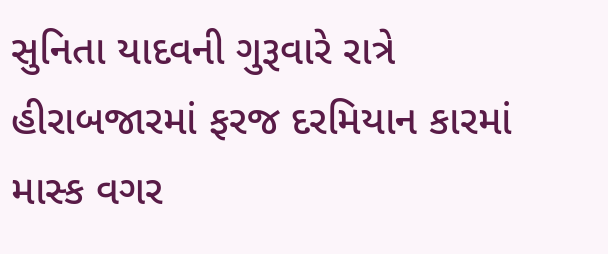સુનિતા યાદવની ગુરૂવારે રાત્રે હીરાબજારમાં ફરજ દરમિયાન કારમાં માસ્ક વગર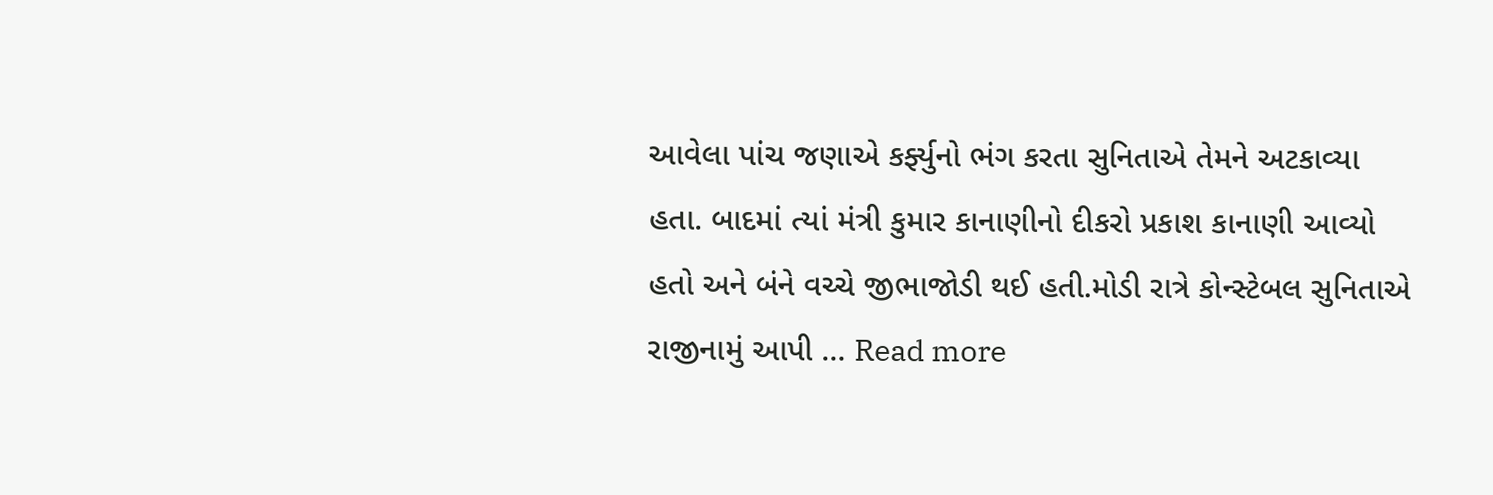આવેલા પાંચ જણાએ કર્ફ્યુનો ભંગ કરતા સુનિતાએ તેમને અટકાવ્યા હતા. બાદમાં ત્યાં મંત્રી કુમાર કાનાણીનો દીકરો પ્રકાશ કાનાણી આવ્યો હતો અને બંને વચ્ચે જીભાજોડી થઈ હતી.મોડી રાત્રે કોન્સ્ટેબલ સુનિતાએ રાજીનામું આપી … Read more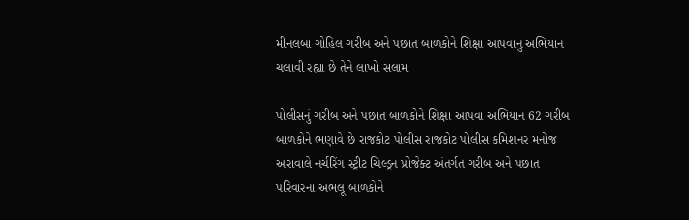મીનલબા ગોહિલ ગરીબ અને પછાત બાળકોને શિક્ષા આપવાનુ અભિયાન ચલાવી રહ્યા છે તેને લાખો સલામ

પોલીસનું ગરીબ અને પછાત બાળકોને શિક્ષા આપવા અભિયાન 62 ગરીબ બાળકોને ભણાવે છે રાજકોટ પોલીસ રાજકોટ પોલીસ કમિશનર મનોજ અરાવાલે નર્ચરિંગ સ્ટ્રીટ ચિલ્ડ્રન પ્રોજેક્ટ અંતર્ગત ગરીબ અને પછાત પરિવારના અભલૂ બાળકોને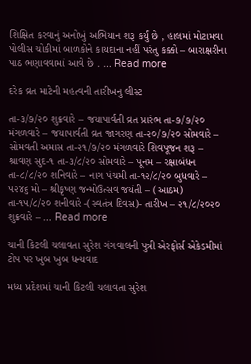શિક્ષિત કરવાનું અનોખું અભિયાન શરૂ કર્યું છે , હાલમાં મોટામવા પોલીસ ચોકીમાં બાળકોને કાયદાના નહીં પરંતુ કક્કો – બારાક્ષરીના પાઠ ભણાવવામાં આવે છે . … Read more

દરેક વ્રત માટેની મહત્વની તારીખનુ લીસ્ટ

તા-૩/૭/૨૦ શુક્રવારે – જયાપાર્વતી વ્રત પ્રારંભ તા-૭/૭/૨૦ મંગળવારે – જયાપાર્વતી વ્રત જાગરણ તા-૨૦/૭/૨૦ સોમવારે – સોમવતી અમાસ તા-૨૧/૭/૨૦ મંગળવારે શિવપૂજન શરૂ – શ્રાવણ સુદ-૧ તા-૩/૮/૨૦ સોમવારે – પૂનમ – રક્ષાબંધન તા-૮/૮/૨૦ શનિવારે – નાગ પંચમી તા-૧૨/૮/૨૦ બુધવારે – ૫૨૪૬ મો – શ્રીકૃષ્ણ જન્મોઉત્સવ જયંતી – (આઠમ) તા-૧૫/૮/૨૦ શનીવારે -(સ્વતંત્ર દિવસ)- તારીખ – ૨૧/૮/૨૦૨૦ શુક્રવારે – … Read more

ચાની કિટલી ચલાવતા સુરેશ ગંગવાલની પુત્રી એરફોર્સ એકેડમીમાં ટોપ પર ખુબ ખુબ ધન્યવાદ

મધ્ય પ્રદેશમાં ચાની કિટલી ચલાવતા સુરેશ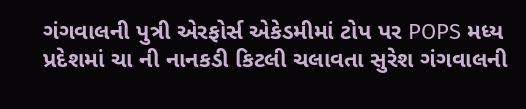ગંગવાલની પુત્રી એરફોર્સ એકેડમીમાં ટોપ પર POPS મધ્ય પ્રદેશમાં ચા ની નાનકડી કિટલી ચલાવતા સુરેશ ગંગવાલની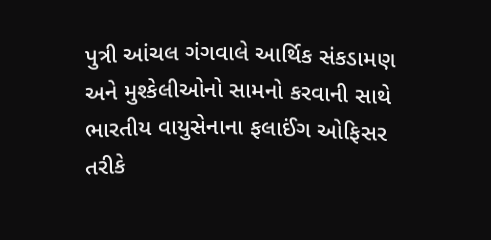પુત્રી આંચલ ગંગવાલે આર્થિક સંકડામણ અને મુશ્કેલીઓનો સામનો કરવાની સાથે ભારતીય વાયુસેનાના ફલાઈંગ ઓફિસર તરીકે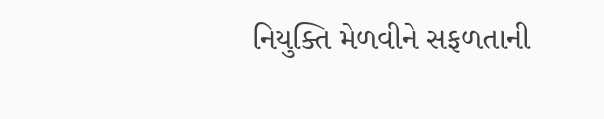નિયુક્તિ મેળવીને સફળતાની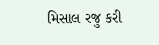મિસાલ રજુ કરી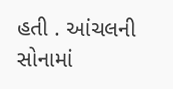હતી . આંચલની સોનામાં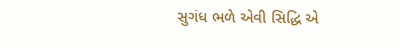સુગંધ ભળે એવી સિદ્ધિ એ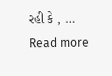રહી કે , … Read more